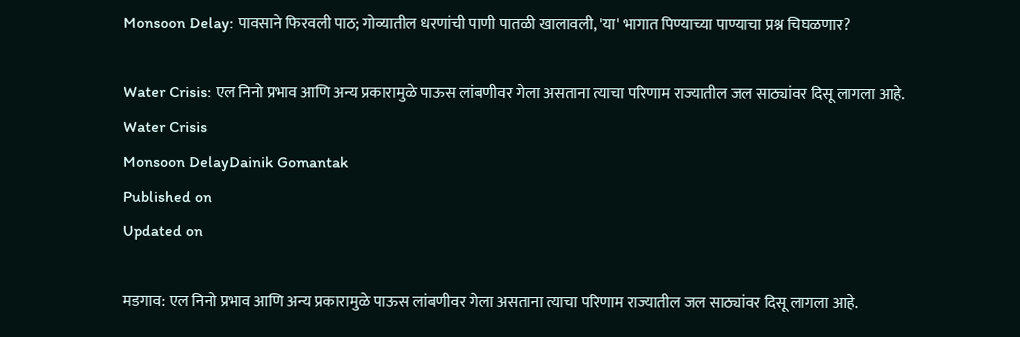Monsoon Delay: पावसाने फिरवली पाठ; गोव्यातील धरणांची पाणी पातळी खालावली, 'या' भागात पिण्याच्या पाण्याचा प्रश्न चिघळणार?

Water Crisis: एल निनो प्रभाव आणि अन्य प्रकारामुळे पाऊस लांबणीवर गेला असताना त्याचा परिणाम राज्यातील जल साठ्यांवर दिसू लागला आहे.
Water Crisis
Monsoon DelayDainik Gomantak
Published on
Updated on

मडगाव: एल निनो प्रभाव आणि अन्य प्रकारामुळे पाऊस लांबणीवर गेला असताना त्याचा परिणाम राज्यातील जल साठ्यांवर दिसू लागला आहे.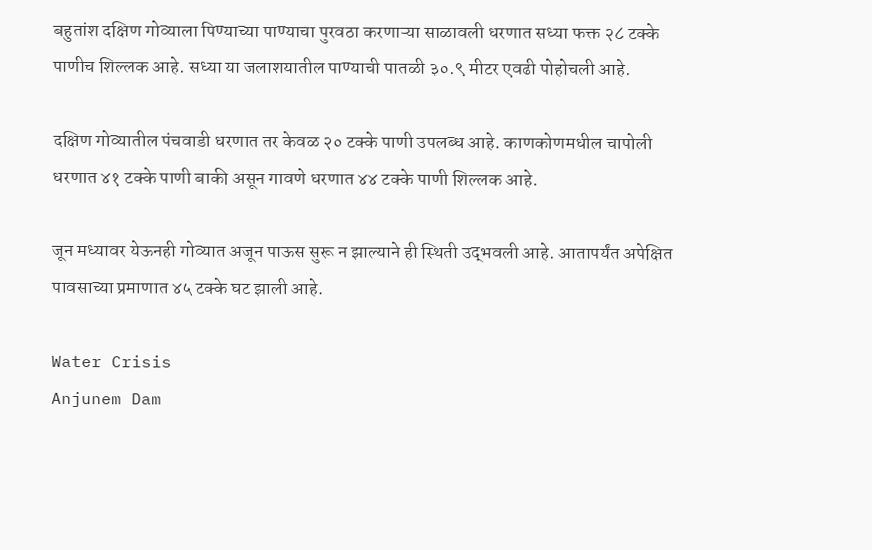बहुतांश दक्षिण गोव्याला पिण्याच्या पाण्याचा पुरवठा करणाऱ्या साळावली धरणात सध्या फक्त २८ टक्के पाणीच शिल्लक आहे. सध्या या जलाशयातील पाण्याची पातळी ३०.९ मीटर एवढी पोहोचली आहे.

दक्षिण गोव्यातील पंचवाडी धरणात तर केवळ २० टक्के पाणी उपलब्ध आहे. काणकोणमधील चापोली धरणात ४१ टक्के पाणी बाकी असून गावणे धरणात ४४ टक्के पाणी शिल्‍लक आहे.

जून मध्‍यावर येऊनही गोव्‍यात अजून पाऊस सुरू न झाल्‍याने ही स्‍थिती उद्‍भवली आहे. आतापर्यंत अपेक्षित पावसाच्‍या प्रमाणात ४५ टक्‍के घट झाली आहे.

Water Crisis
Anjunem Dam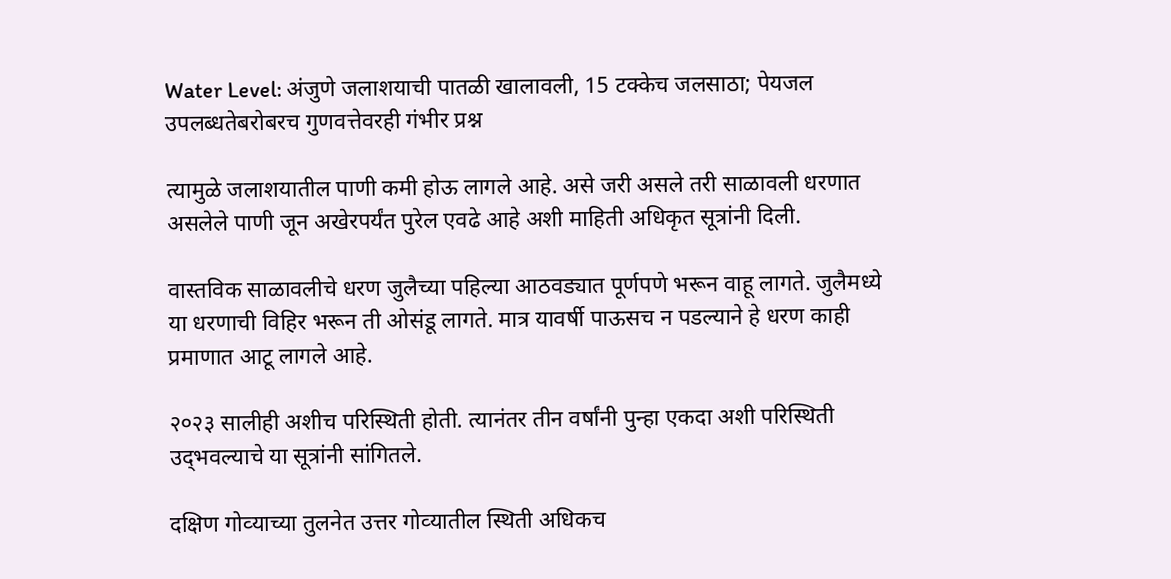Water Level: अंजुणे जलाशयाची पातळी खालावली, 15 टक्केच जलसाठा; पेयजल उपलब्धतेबरोबरच गुणवत्तेवरही गंभीर प्रश्न

त्‍यामुळे जलाशयातील पाणी कमी होऊ लागले आहे. असे जरी असले तरी साळावली धरणात असलेले पाणी जून अखेरपर्यंत पुरेल एवढे आहे अशी माहिती अधिकृत सूत्रांनी दिली.

वास्‍तविक साळावलीचे धरण जुलैच्‍या पहिल्‍या आठवड्यात पूर्णपणे भरून वाहू लागते. जुलैमध्ये या धरणाची विहिर भरून ती ओसंडू लागते. मात्र यावर्षी पाऊसच न पडल्‍याने हे धरण काही प्रमाणात आटू लागले आहे.

२०२३ सालीही अशीच परिस्‍थिती होती. त्‍यानंतर तीन वर्षांनी पुन्‍हा एकदा अशी परिस्‍थिती उद्‍भवल्‍याचे या सूत्रांनी सांगितले.

दक्षिण गोव्‍याच्‍या तुलनेत उत्तर गोव्‍यातील स्‍थिती अधिकच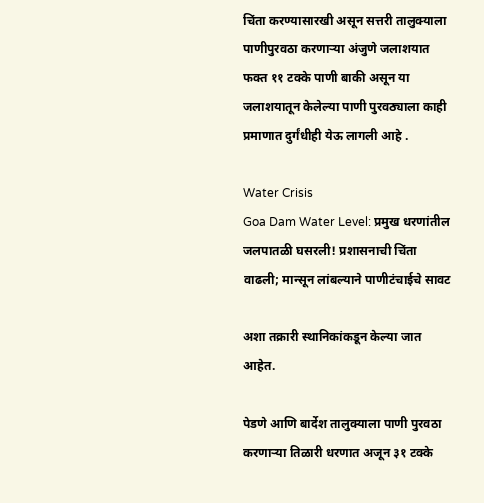चिंता करण्‍यासारखी असून सत्तरी तालुक्‍याला पाणीपुरवठा करणाऱ्या अंजुणे जलाशयात फक्‍त ११ टक्‍के पाणी बाकी असून या जलाशयातून केलेल्‍या पाणी पुरवठ्याला काही प्रमाणात दुर्गंधीही येऊ लागली आहे .

Water Crisis
Goa Dam Water Level: प्रमुख धरणांतील जलपातळी घसरली! प्रशासनाची चिंता वाढली; मान्सून लांबल्याने पाणीटंचाईचे सावट

अशा तक्रारी स्‍थानिकांकडून केल्‍या जात आहेत.

पेडणे आणि बार्देश तालुक्‍याला पाणी पुरवठा करणाऱ्या तिळारी धरणात अजून ३१ टक्‍के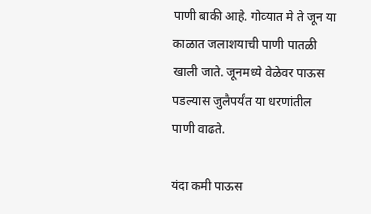पाणी बाकी आहे. गोव्‍यात मे ते जून या काळात जलाशयाची पाणी पातळी खाली जाते. जूनमध्ये वेळेवर पाऊस पडल्‍यास जुलैपर्यंत या धरणांतील पाणी वाढते.

यंदा कमी पाऊस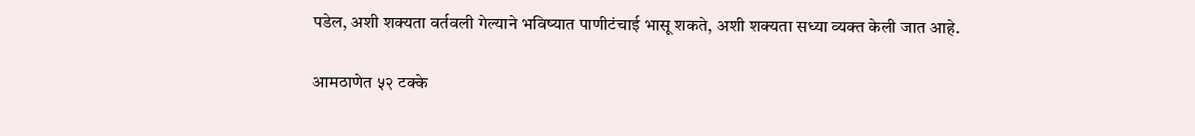पडेल, अशी शक्‍यता वर्तवली गेल्‍याने भविष्‍यात पाणीटंचाई भासू शकते, अशी शक्‍यता सध्‍या व्‍यक्‍त केली जात आहे.

आमठाणेत ५२ टक्के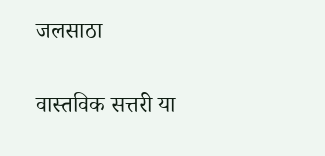जलसाठा

वास्‍तविक सत्तरी या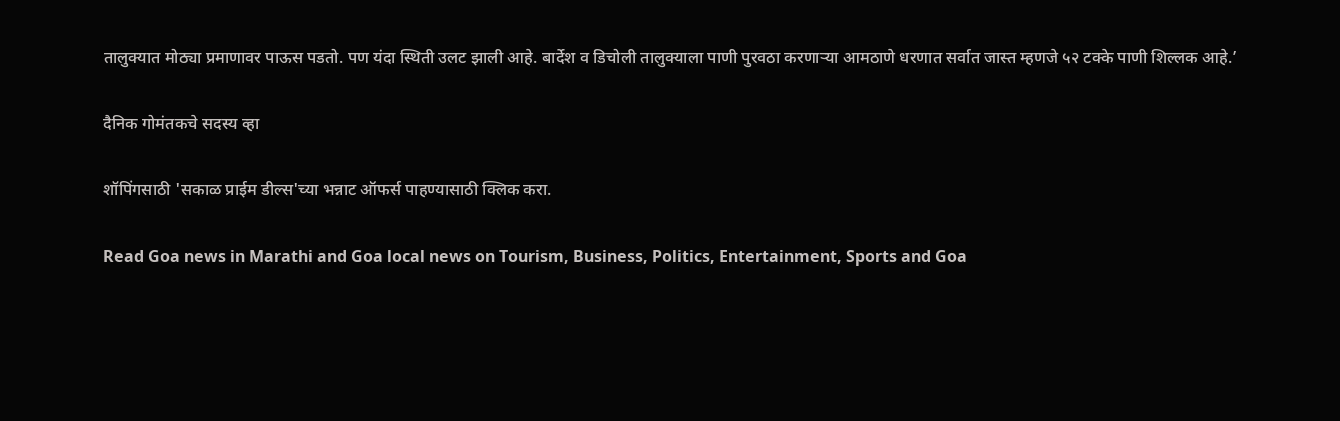तालुक्‍यात मोठ्या प्रमाणावर पाऊस पडतो. पण यंदा स्‍थिती उलट झाली आहे. बार्देश व डिचोली तालुक्‍याला पाणी पुरवठा करणाऱ्या आमठाणे धरणात सर्वात जास्‍त म्‍हणजे ५२ टक्‍के पाणी शिल्‍लक आहे.’

दैनिक गोमंतकचे सदस्य व्हा

शॉपिंगसाठी 'सकाळ प्राईम डील्स'च्या भन्नाट ऑफर्स पाहण्यासाठी क्लिक करा.

Read Goa news in Marathi and Goa local news on Tourism, Business, Politics, Entertainment, Sports and Goa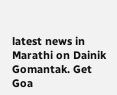latest news in Marathi on Dainik Gomantak. Get Goa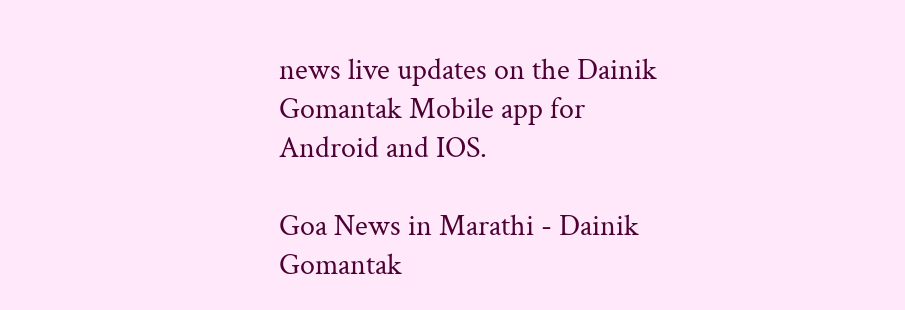news live updates on the Dainik Gomantak Mobile app for Android and IOS.

Goa News in Marathi - Dainik Gomantak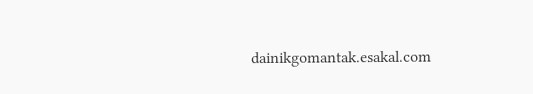dainikgomantak.esakal.com